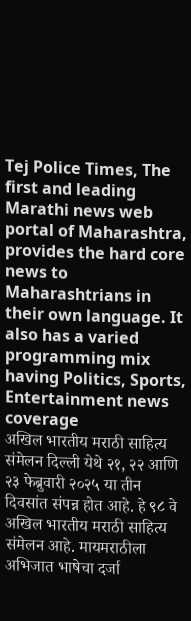Tej Police Times, The first and leading Marathi news web portal of Maharashtra, provides the hard core news to Maharashtrians in their own language. It also has a varied programming mix having Politics, Sports, Entertainment news coverage
अखिल भारतीय मराठी साहित्य संमेलन दिल्ली येथे २१, २२ आणि २३ फेब्रुवारी २०२५ या तीन दिवसांत संपन्न होत आहे. हे ९८ वे अखिल भारतीय मराठी साहित्य संमेलन आहे. मायमराठीला अभिजात भाषेचा दर्जा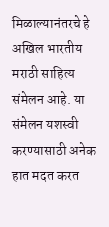मिळाल्यानंतरचे हे अखिल भारतीय मराठी साहित्य संमेलन आहे. या संमेलन यशस्वी करण्यासाठी अनेक हात मदत करत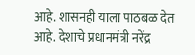आहे. शासनही याला पाठबळ देत आहे. देशाचे प्रधानमंत्री नरेंद्र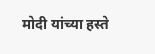मोदी यांच्या हस्ते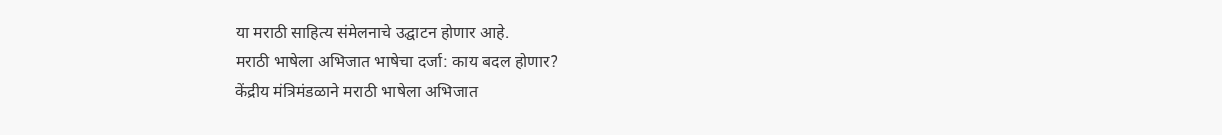या मराठी साहित्य संमेलनाचे उद्घाटन होणार आहे.
मराठी भाषेला अभिजात भाषेचा दर्जा: काय बदल होणार?
केंद्रीय मंत्रिमंडळाने मराठी भाषेला अभिजात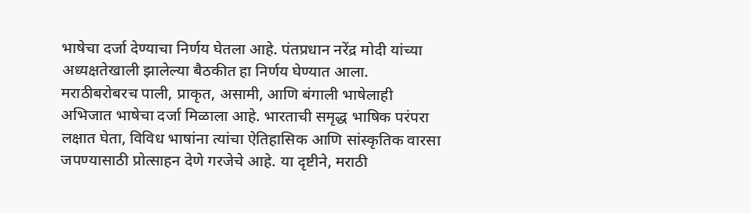भाषेचा दर्जा देण्याचा निर्णय घेतला आहे. पंतप्रधान नरेंद्र मोदी यांच्या अध्यक्षतेखाली झालेल्या बैठकीत हा निर्णय घेण्यात आला. मराठीबरोबरच पाली, प्राकृत, असामी, आणि बंगाली भाषेलाही अभिजात भाषेचा दर्जा मिळाला आहे. भारताची समृद्ध भाषिक परंपरा लक्षात घेता, विविध भाषांना त्यांचा ऐतिहासिक आणि सांस्कृतिक वारसा जपण्यासाठी प्रोत्साहन देणे गरजेचे आहे. या दृष्टीने, मराठी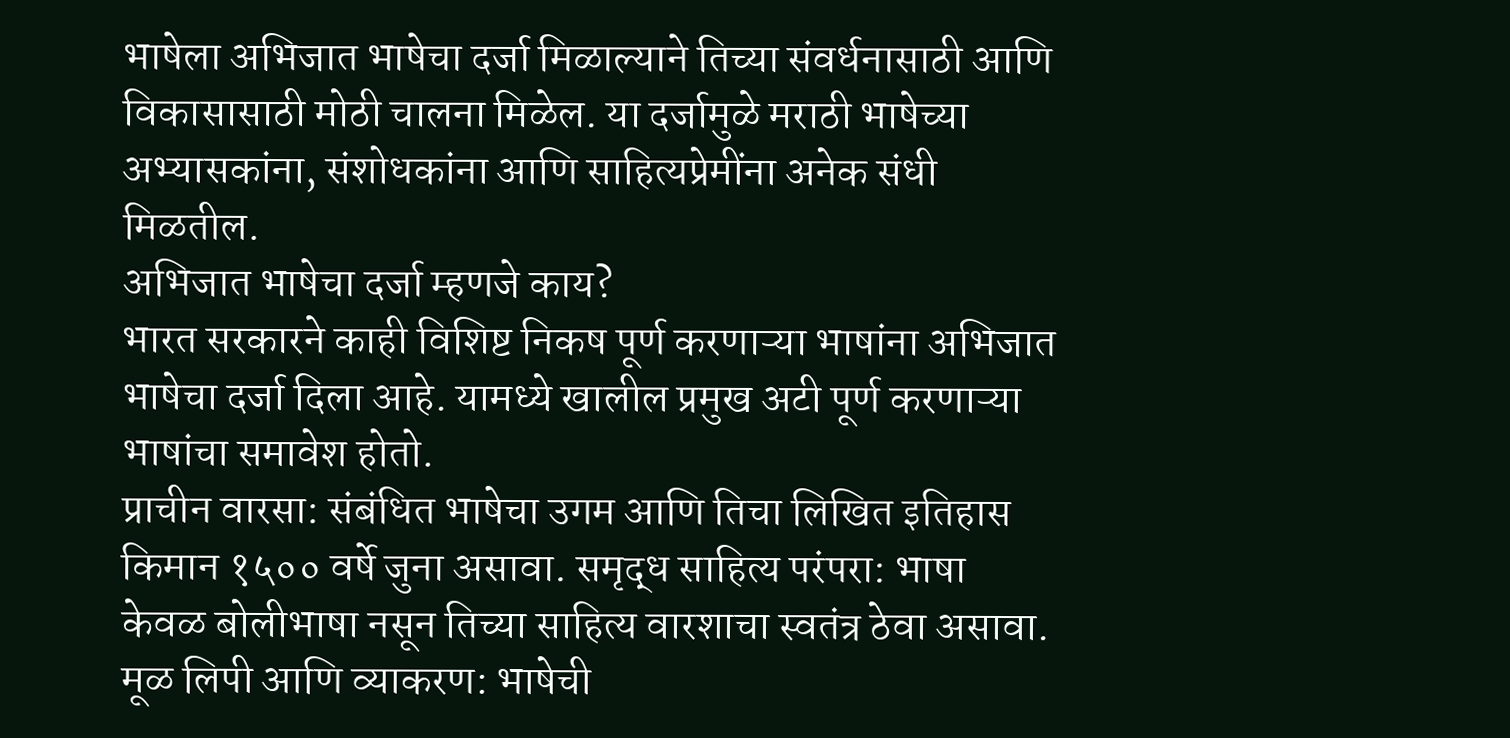भाषेला अभिजात भाषेचा दर्जा मिळाल्याने तिच्या संवर्धनासाठी आणि विकासासाठी मोठी चालना मिळेल. या दर्जामुळे मराठी भाषेच्या अभ्यासकांना, संशोधकांना आणि साहित्यप्रेमींना अनेक संधी मिळतील.
अभिजात भाषेचा दर्जा म्हणजे काय?
भारत सरकारने काही विशिष्ट निकष पूर्ण करणाऱ्या भाषांना अभिजात भाषेचा दर्जा दिला आहे. यामध्ये खालील प्रमुख अटी पूर्ण करणाऱ्या भाषांचा समावेश होतो.
प्राचीन वारसा: संबंधित भाषेचा उगम आणि तिचा लिखित इतिहास किमान १५०० वर्षे जुना असावा. समृद्ध साहित्य परंपरा: भाषा केवळ बोलीभाषा नसून तिच्या साहित्य वारशाचा स्वतंत्र ठेवा असावा. मूळ लिपी आणि व्याकरण: भाषेची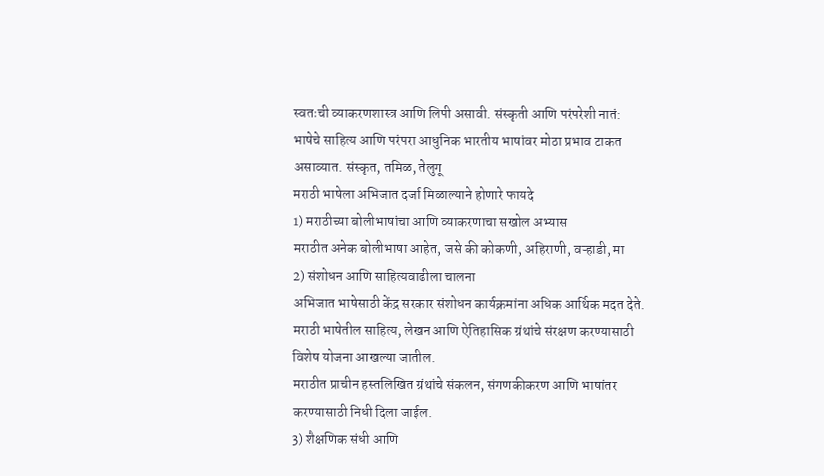स्वतःची व्याकरणशास्त्र आणि लिपी असावी. संस्कृती आणि परंपरेशी नातं: भाषेचे साहित्य आणि परंपरा आधुनिक भारतीय भाषांवर मोठा प्रभाव टाकत असाव्यात. संस्कृत, तमिळ, तेलुगू
मराठी भाषेला अभिजात दर्जा मिळाल्याने होणारे फायदे
1) मराठीच्या बोलीभाषांचा आणि व्याकरणाचा सखोल अभ्यास
मराठीत अनेक बोलीभाषा आहेत, जसे की कोकणी, अहिराणी, वऱ्हाडी, मा
2) संशोधन आणि साहित्यवाढीला चालना
अभिजात भाषेसाठी केंद्र सरकार संशोधन कार्यक्रमांना अधिक आर्थिक मदत देते. मराठी भाषेतील साहित्य, लेखन आणि ऐतिहासिक ग्रंथांचे संरक्षण करण्यासाठी विशेष योजना आखल्या जातील.
मराठीत प्राचीन हस्तलिखित ग्रंथांचे संकलन, संगणकीकरण आणि भाषांतर करण्यासाठी निधी दिला जाईल.
3) शैक्षणिक संधी आणि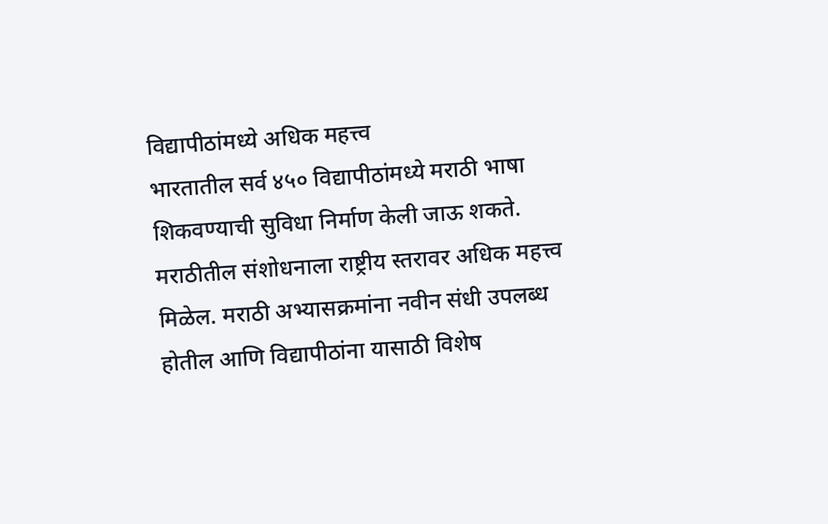विद्यापीठांमध्ये अधिक महत्त्व
भारतातील सर्व ४५० विद्यापीठांमध्ये मराठी भाषा शिकवण्याची सुविधा निर्माण केली जाऊ शकते. मराठीतील संशोधनाला राष्ट्रीय स्तरावर अधिक महत्त्व मिळेल. मराठी अभ्यासक्रमांना नवीन संधी उपलब्ध होतील आणि विद्यापीठांना यासाठी विशेष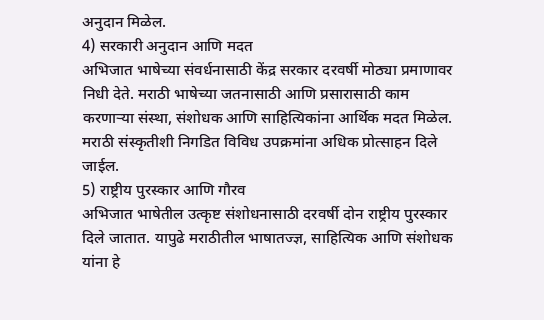अनुदान मिळेल.
4) सरकारी अनुदान आणि मदत
अभिजात भाषेच्या संवर्धनासाठी केंद्र सरकार दरवर्षी मोठ्या प्रमाणावर निधी देते. मराठी भाषेच्या जतनासाठी आणि प्रसारासाठी काम करणाऱ्या संस्था, संशोधक आणि साहित्यिकांना आर्थिक मदत मिळेल. मराठी संस्कृतीशी निगडित विविध उपक्रमांना अधिक प्रोत्साहन दिले जाईल.
5) राष्ट्रीय पुरस्कार आणि गौरव
अभिजात भाषेतील उत्कृष्ट संशोधनासाठी दरवर्षी दोन राष्ट्रीय पुरस्कार दिले जातात. यापुढे मराठीतील भाषातज्ज्ञ, साहित्यिक आणि संशोधक यांना हे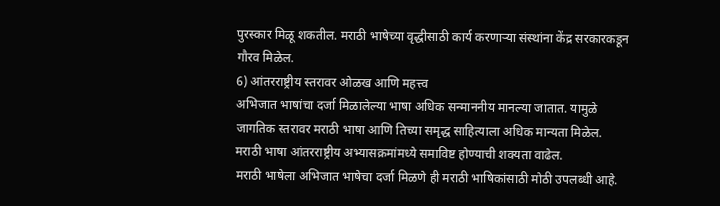पुरस्कार मिळू शकतील. मराठी भाषेच्या वृद्धीसाठी कार्य करणाऱ्या संस्थांना केंद्र सरकारकडून गौरव मिळेल.
6) आंतरराष्ट्रीय स्तरावर ओळख आणि महत्त्व
अभिजात भाषांचा दर्जा मिळालेल्या भाषा अधिक सन्माननीय मानल्या जातात. यामुळे जागतिक स्तरावर मराठी भाषा आणि तिच्या समृद्ध साहित्याला अधिक मान्यता मिळेल. मराठी भाषा आंतरराष्ट्रीय अभ्यासक्रमांमध्ये समाविष्ट होण्याची शक्यता वाढेल.
मराठी भाषेला अभिजात भाषेचा दर्जा मिळणे ही मराठी भाषिकांसाठी मोठी उपलब्धी आहे.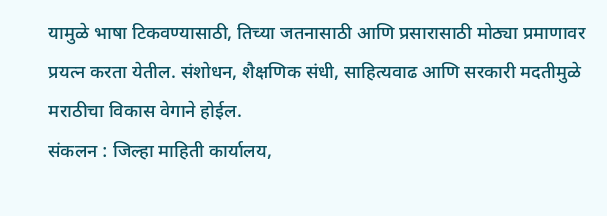यामुळे भाषा टिकवण्यासाठी, तिच्या जतनासाठी आणि प्रसारासाठी मोठ्या प्रमाणावर प्रयत्न करता येतील. संशोधन, शैक्षणिक संधी, साहित्यवाढ आणि सरकारी मदतीमुळे मराठीचा विकास वेगाने होईल.
संकलन : जिल्हा माहिती कार्यालय,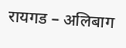रायगड – अलिबाग